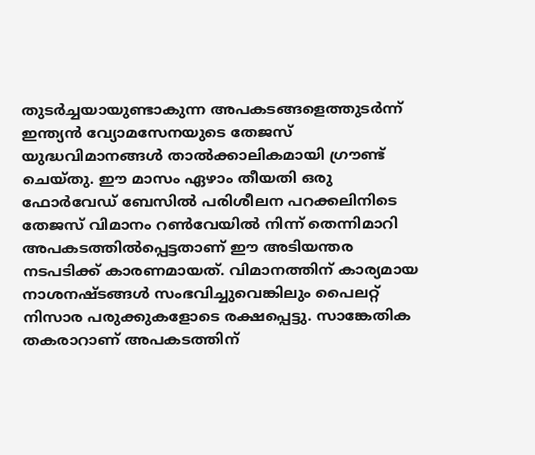തുടർച്ചയായുണ്ടാകുന്ന അപകടങ്ങളെത്തുടർന്ന് ഇന്ത്യൻ വ്യോമസേനയുടെ തേജസ് യുദ്ധവിമാനങ്ങൾ താൽക്കാലികമായി ഗ്രൗണ്ട് ചെയ്തു. ഈ മാസം ഏഴാം തീയതി ഒരു ഫോർവേഡ് ബേസിൽ പരിശീലന പറക്കലിനിടെ തേജസ് വിമാനം റൺവേയിൽ നിന്ന് തെന്നിമാറി അപകടത്തിൽപ്പെട്ടതാണ് ഈ അടിയന്തര നടപടിക്ക് കാരണമായത്. വിമാനത്തിന് കാര്യമായ നാശനഷ്ടങ്ങൾ സംഭവിച്ചുവെങ്കിലും പൈലറ്റ് നിസാര പരുക്കുകളോടെ രക്ഷപ്പെട്ടു. സാങ്കേതിക തകരാറാണ് അപകടത്തിന്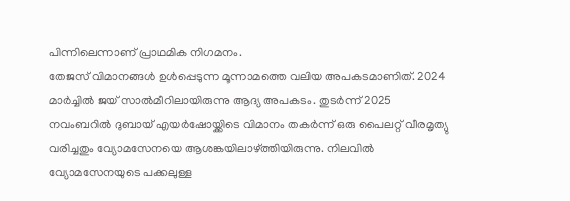പിന്നിലെന്നാണ് പ്രാഥമിക നിഗമനം.
തേജസ് വിമാനങ്ങൾ ഉൾപ്പെടുന്ന മൂന്നാമത്തെ വലിയ അപകടമാണിത്. 2024 മാർച്ചിൽ ജയ് സാൽമീറിലായിരുന്നു ആദ്യ അപകടം. തുടർന്ന് 2025 നവംബറിൽ ദുബായ് എയർഷോയ്ക്കിടെ വിമാനം തകർന്ന് ഒരു പൈലറ്റ് വീരമൃത്യു വരിച്ചതും വ്യോമസേനയെ ആശങ്കയിലാഴ്ത്തിയിരുന്നു. നിലവിൽ വ്യോമസേനയുടെ പക്കലുള്ള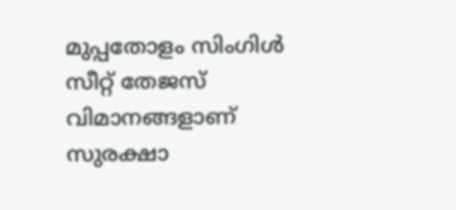മുപ്പതോളം സിംഗിൾ സീറ്റ് തേജസ് വിമാനങ്ങളാണ് സുരക്ഷാ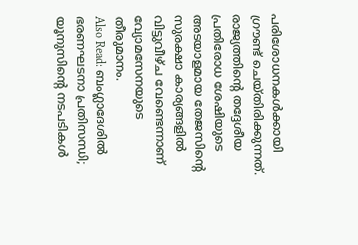പരിശോധനകൾക്കായി ഗ്രൗണ്ട് ചെയ്തിരിക്കുന്നത്. രാജ്യത്തിന്റെ തദ്ദേശീയ പ്രതിരോധ ശേഷിയുടെ അടയാളമായ തേജസിന്റെ സുരക്ഷാ കാര്യങ്ങളിൽ വിട്ടുവീഴ്ച വേണ്ടെന്നാണ് വ്യോമസേനയുടെ തീരുമാനം.
Also Read: ബംഗ്ലാദേശിൽ ഭരണഘടനാ പ്രതിസന്ധി; യൂനുസിന്റെ നടപടികൾ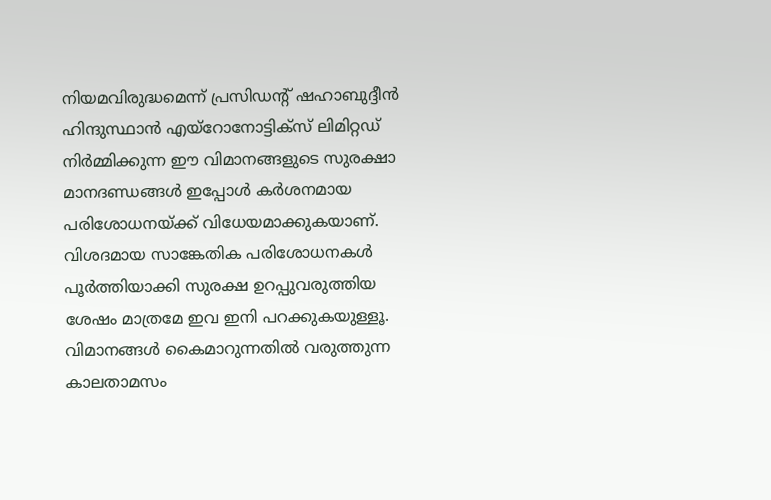നിയമവിരുദ്ധമെന്ന് പ്രസിഡന്റ് ഷഹാബുദ്ദീൻ
ഹിന്ദുസ്ഥാൻ എയ്റോനോട്ടിക്സ് ലിമിറ്റഡ് നിർമ്മിക്കുന്ന ഈ വിമാനങ്ങളുടെ സുരക്ഷാ മാനദണ്ഡങ്ങൾ ഇപ്പോൾ കർശനമായ പരിശോധനയ്ക്ക് വിധേയമാക്കുകയാണ്. വിശദമായ സാങ്കേതിക പരിശോധനകൾ പൂർത്തിയാക്കി സുരക്ഷ ഉറപ്പുവരുത്തിയ ശേഷം മാത്രമേ ഇവ ഇനി പറക്കുകയുള്ളൂ. വിമാനങ്ങൾ കൈമാറുന്നതിൽ വരുത്തുന്ന കാലതാമസം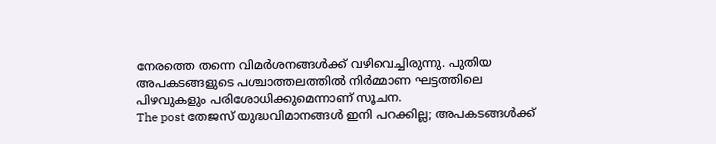നേരത്തെ തന്നെ വിമർശനങ്ങൾക്ക് വഴിവെച്ചിരുന്നു. പുതിയ അപകടങ്ങളുടെ പശ്ചാത്തലത്തിൽ നിർമ്മാണ ഘട്ടത്തിലെ പിഴവുകളും പരിശോധിക്കുമെന്നാണ് സൂചന.
The post തേജസ് യുദ്ധവിമാനങ്ങൾ ഇനി പറക്കില്ല; അപകടങ്ങൾക്ക്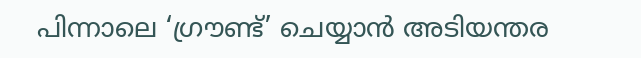പിന്നാലെ ‘ഗ്രൗണ്ട്’ ചെയ്യാൻ അടിയന്തര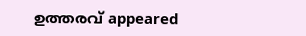ഉത്തരവ് appeared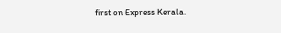first on Express Kerala.